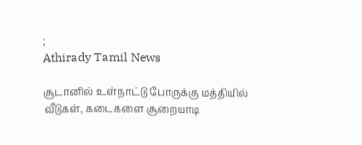;
Athirady Tamil News

சூடானில் உள்நாட்டு போருக்கு மத்தியில் வீடுகள், கடைகளை சூறையாடி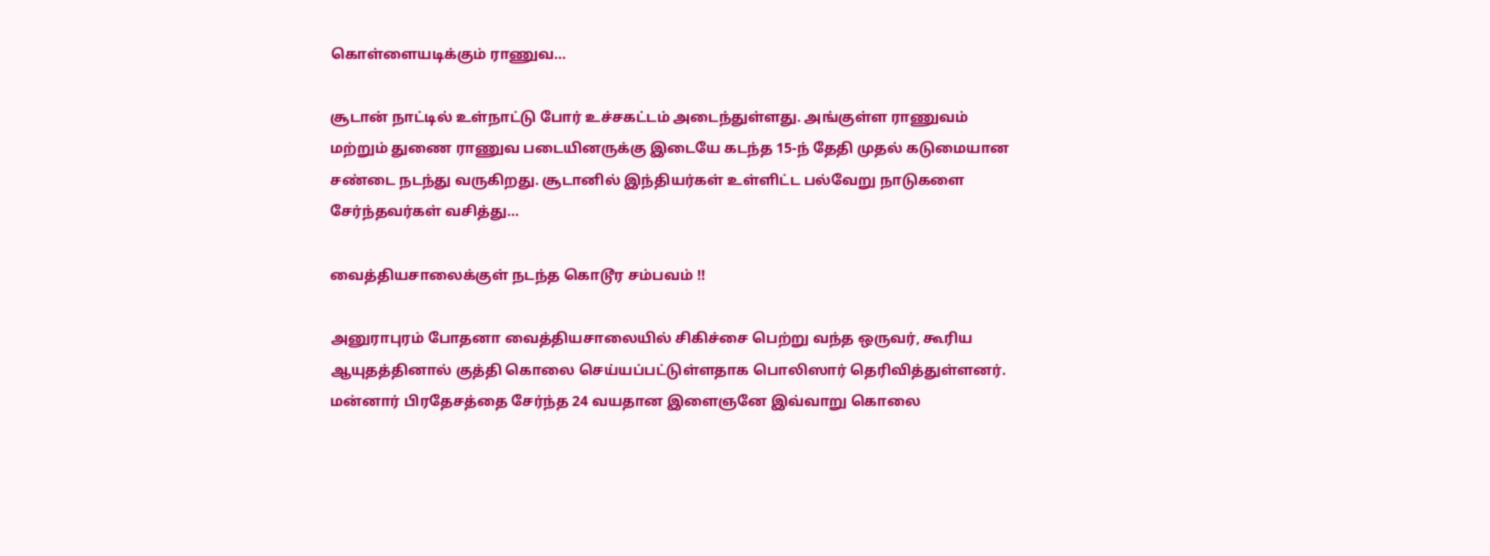கொள்ளையடிக்கும் ராணுவ…

சூடான் நாட்டில் உள்நாட்டு போர் உச்சகட்டம் அடைந்துள்ளது. அங்குள்ள ராணுவம் மற்றும் துணை ராணுவ படையினருக்கு இடையே கடந்த 15-ந் தேதி முதல் கடுமையான சண்டை நடந்து வருகிறது. சூடானில் இந்தியர்கள் உள்ளிட்ட பல்வேறு நாடுகளை சேர்ந்தவர்கள் வசித்து…

வைத்தியசாலைக்குள் நடந்த கொடூர சம்பவம் !!

அனுராபுரம் போதனா வைத்தியசாலையில் சிகிச்சை பெற்று வந்த ஒருவர், கூரிய ஆயுதத்தினால் குத்தி கொலை செய்யப்பட்டுள்ளதாக பொலிஸார் தெரிவித்துள்ளனர். மன்னார் பிரதேசத்தை சேர்ந்த 24 வயதான இளைஞனே இவ்வாறு கொலை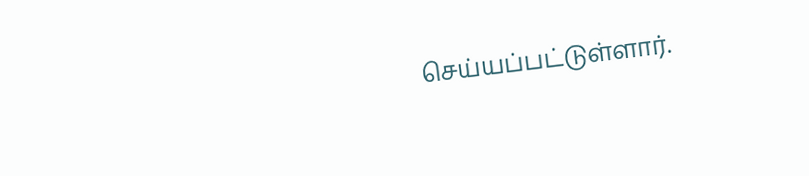செய்யப்பட்டுள்ளார்.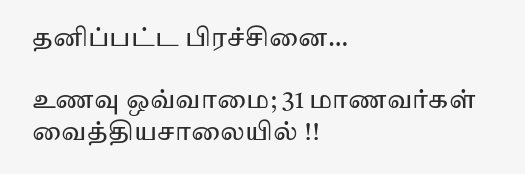தனிப்பட்ட பிரச்சினை…

உணவு ஒவ்வாமை; 31 மாணவர்கள் வைத்தியசாலையில் !!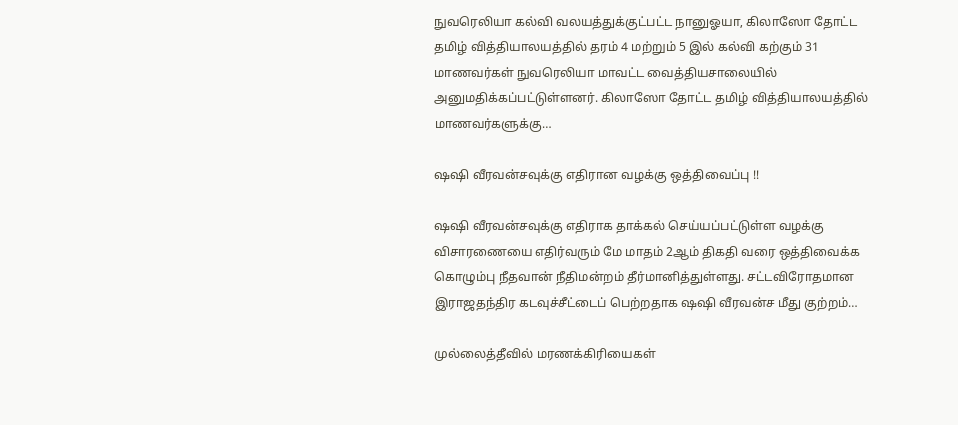நுவரெலியா கல்வி வலயத்துக்குட்பட்ட நானுஓயா, கிலாஸோ தோட்ட தமிழ் வித்தியாலயத்தில் தரம் 4 மற்றும் 5 இல் கல்வி கற்கும் 31 மாணவர்கள் நுவரெலியா மாவட்ட வைத்தியசாலையில் அனுமதிக்கப்பட்டுள்ளனர். கிலாஸோ தோட்ட தமிழ் வித்தியாலயத்தில் மாணவர்களுக்கு…

ஷஷி வீரவன்சவுக்கு எதிரான வழக்கு ஒத்திவைப்பு !!

ஷஷி வீரவன்சவுக்கு எதிராக தாக்கல் செய்யப்பட்டுள்ள வழக்கு விசாரணையை எதிர்வரும் மே மாதம் 2ஆம் திகதி வரை ஒத்திவைக்க கொழும்பு நீதவான் நீதிமன்றம் தீர்மானித்துள்ளது. சட்டவிரோதமான இராஜதந்திர கடவுச்சீட்டைப் பெற்றதாக ஷஷி வீரவன்ச மீது குற்றம்…

முல்லைத்தீவில் மரணக்கிரியைகள்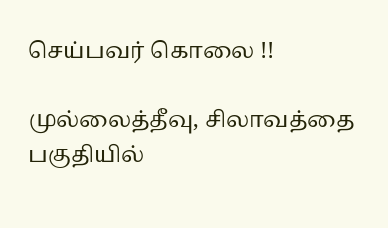செய்பவர் கொலை !!

முல்லைத்தீவு, சிலாவத்தை பகுதியில்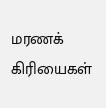மரணக் கிரியைகள்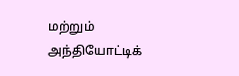மற்றும் அந்தியோட்டிக்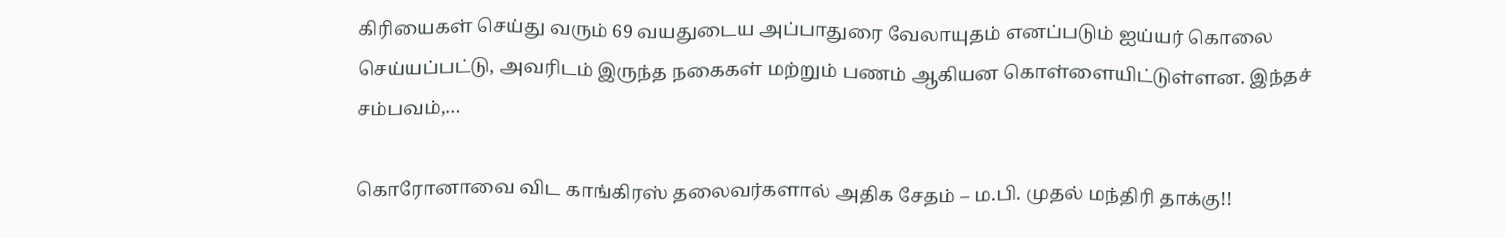கிரியைகள் செய்து வரும் 69 வயதுடைய அப்பாதுரை வேலாயுதம் எனப்படும் ஐய்யர் கொலை செய்யப்பட்டு, அவரிடம் இருந்த நகைகள் மற்றும் பணம் ஆகியன கொள்ளையிட்டுள்ளன. இந்தச் சம்பவம்,…

கொரோனாவை விட காங்கிரஸ் தலைவர்களால் அதிக சேதம் – ம.பி. முதல் மந்திரி தாக்கு!!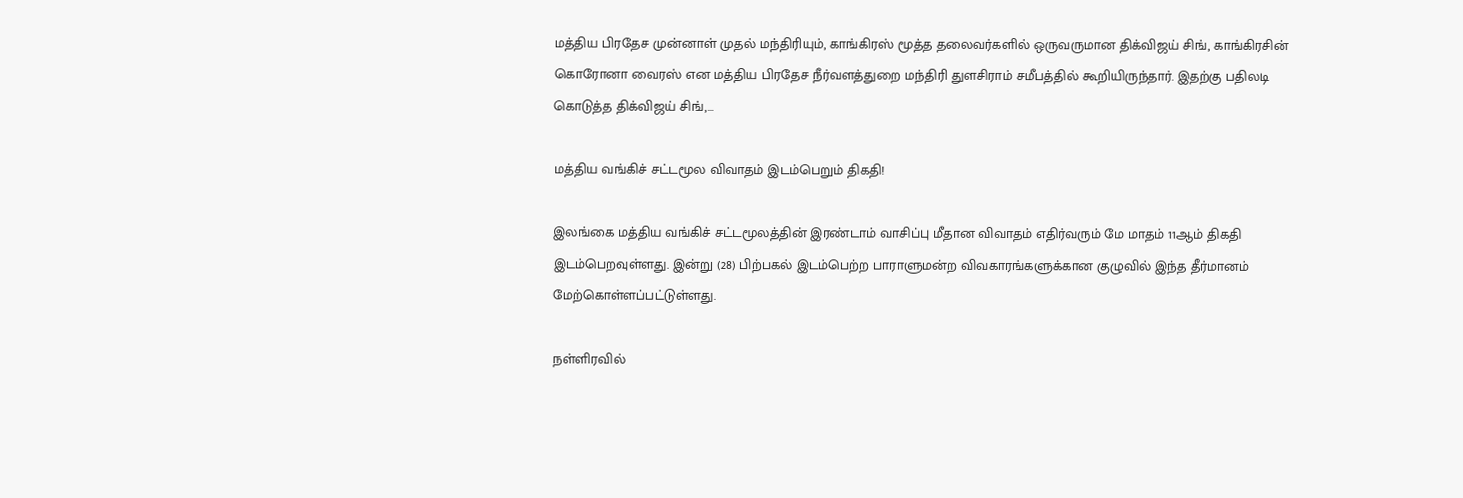மத்திய பிரதேச முன்னாள் முதல் மந்திரியும், காங்கிரஸ் மூத்த தலைவர்களில் ஒருவருமான திக்விஜய் சிங், காங்கிரசின் கொரோனா வைரஸ் என மத்திய பிரதேச நீர்வளத்துறை மந்திரி துளசிராம் சமீபத்தில் கூறியிருந்தார். இதற்கு பதிலடி கொடுத்த திக்விஜய் சிங்,…

மத்திய வங்கிச் சட்டமூல விவாதம் இடம்பெறும் திகதி!

இலங்கை மத்திய வங்கிச் சட்டமூலத்தின் இரண்டாம் வாசிப்பு மீதான விவாதம் எதிர்வரும் மே மாதம் 11ஆம் திகதி இடம்பெறவுள்ளது. இன்று (28) பிற்பகல் இடம்பெற்ற பாராளுமன்ற விவகாரங்களுக்கான குழுவில் இந்த தீர்மானம் மேற்கொள்ளப்பட்டுள்ளது.

நள்ளிரவில்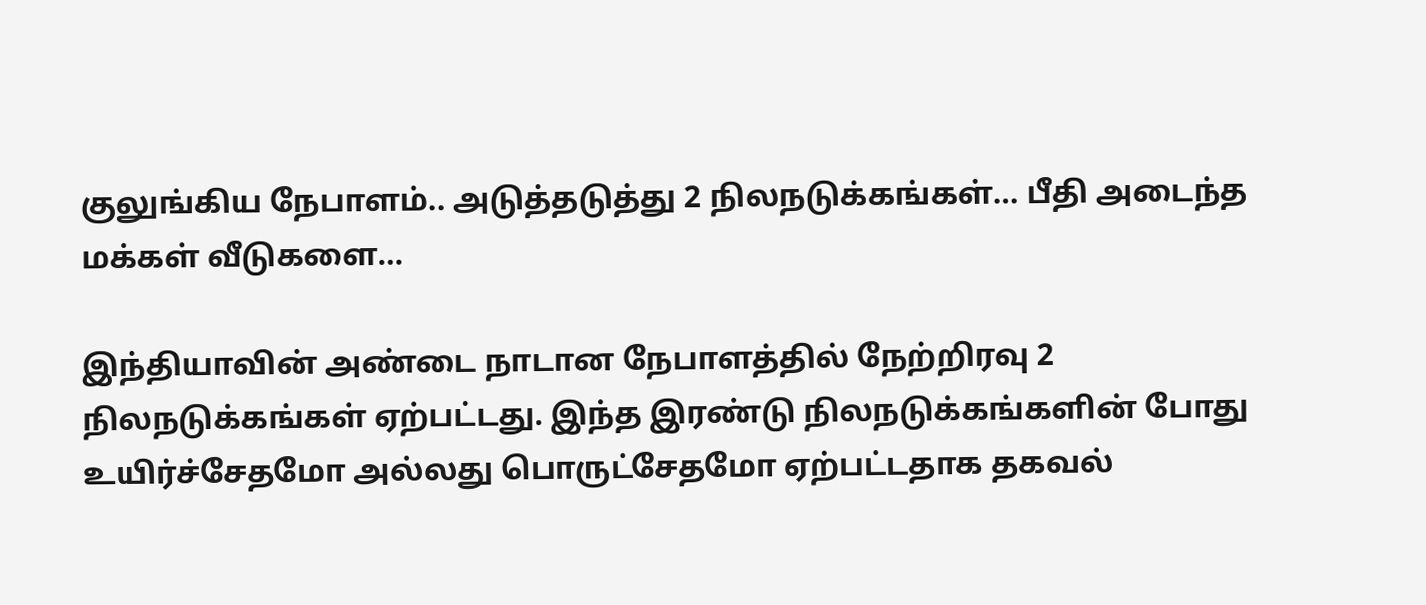குலுங்கிய நேபாளம்.. அடுத்தடுத்து 2 நிலநடுக்கங்கள்… பீதி அடைந்த மக்கள் வீடுகளை…

இந்தியாவின் அண்டை நாடான நேபாளத்தில் நேற்றிரவு 2 நிலநடுக்கங்கள் ஏற்பட்டது. இந்த இரண்டு நிலநடுக்கங்களின் போது உயிர்ச்சேதமோ அல்லது பொருட்சேதமோ ஏற்பட்டதாக தகவல்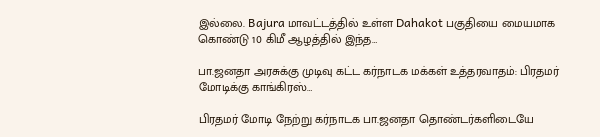இல்லை. Bajura மாவட்டத்தில் உள்ள Dahakot பகுதியை மையமாக கொண்டு 10 கிமீ ஆழத்தில் இந்த…

பா.ஜனதா அரசுக்கு முடிவு கட்ட கர்நாடக மக்கள் உத்தரவாதம்: பிரதமர் மோடிக்கு காங்கிரஸ்…

பிரதமர் மோடி நேற்று கர்நாடக பா.ஜனதா தொண்டர்களிடையே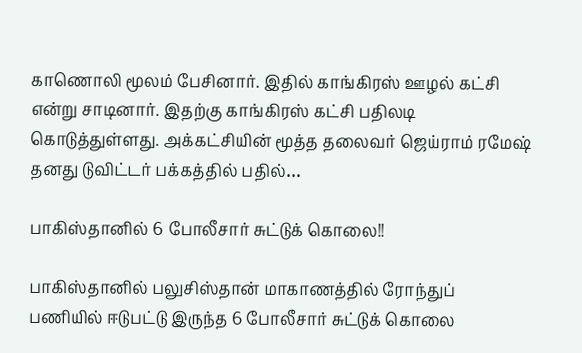காணொலி மூலம் பேசினார். இதில் காங்கிரஸ் ஊழல் கட்சி என்று சாடினார். இதற்கு காங்கிரஸ் கட்சி பதிலடி கொடுத்துள்ளது. அக்கட்சியின் மூத்த தலைவர் ஜெய்ராம் ரமேஷ் தனது டுவிட்டர் பக்கத்தில் பதில்…

பாகிஸ்தானில் 6 போலீசார் சுட்டுக் கொலை!!

பாகிஸ்தானில் பலுசிஸ்தான் மாகாணத்தில் ரோந்துப் பணியில் ஈடுபட்டு இருந்த 6 போலீசார் சுட்டுக் கொலை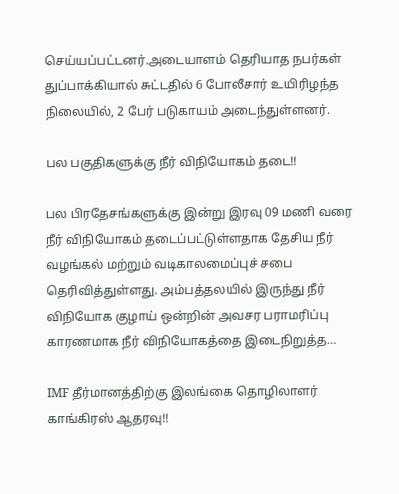செய்யப்பட்டனர்.அடையாளம் தெரியாத நபர்கள் துப்பாக்கியால் சுட்டதில் 6 போலீசார் உயிரிழந்த நிலையில், 2 பேர் படுகாயம் அடைந்துள்ளனர்.

பல பகுதிகளுக்கு நீர் விநியோகம் தடை!!

பல பிரதேசங்களுக்கு இன்று இரவு 09 மணி வரை நீர் விநியோகம் தடைப்பட்டுள்ளதாக தேசிய நீர் வழங்கல் மற்றும் வடிகாலமைப்புச் சபை தெரிவித்துள்ளது. அம்பத்தலயில் இருந்து நீர் விநியோக குழாய் ஒன்றின் அவசர பராமரிப்பு காரணமாக நீர் விநியோகத்தை இடைநிறுத்த…

IMF தீர்மானத்திற்கு இலங்கை தொழிலாளர் காங்கிரஸ் ஆதரவு!!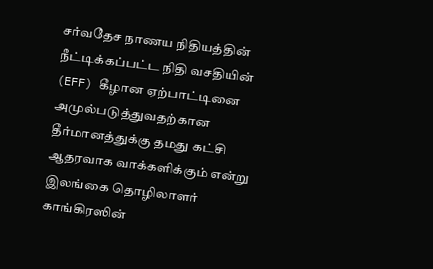சர்வதேச நாணய நிதியத்தின் நீட்டிக்கப்பட்ட நிதி வசதியின் (EFF) கீழான ஏற்பாட்டினை அமுல்படுத்துவதற்கான தீர்மானத்துக்கு தமது கட்சி ஆதரவாக வாக்களிக்கும் என்று இலங்கை தொழிலாளர் காங்கிரஸின்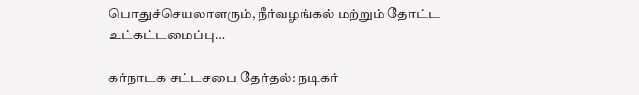பொதுச்செயலாளரும், நீர்வழங்கல் மற்றும் தோட்ட உட்கட்டமைப்பு…

கர்நாடக சட்டசபை தேர்தல்: நடிகர்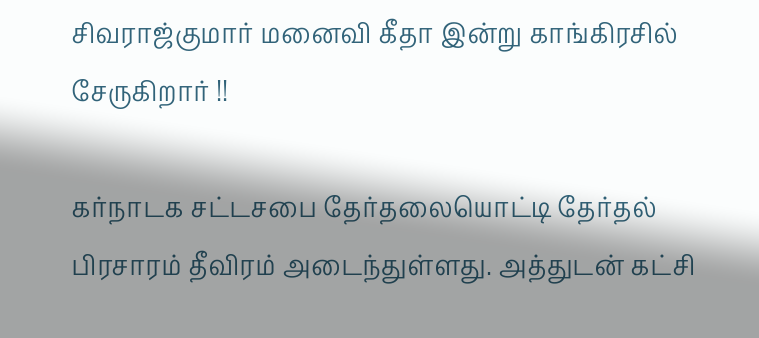சிவராஜ்குமார் மனைவி கீதா இன்று காங்கிரசில் சேருகிறார் !!

கர்நாடக சட்டசபை தேர்தலையொட்டி தேர்தல் பிரசாரம் தீவிரம் அடைந்துள்ளது. அத்துடன் கட்சி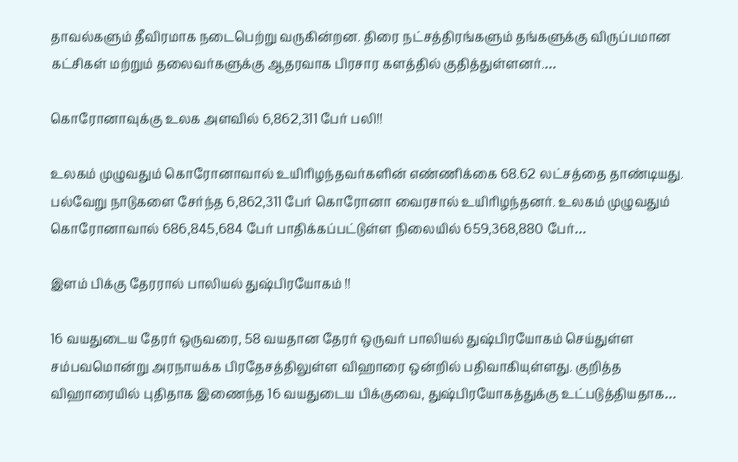தாவல்களும் தீவிரமாக நடைபெற்று வருகின்றன. திரை நட்சத்திரங்களும் தங்களுக்கு விருப்பமான கட்சிகள் மற்றும் தலைவர்களுக்கு ஆதரவாக பிரசார களத்தில் குதித்துள்ளனர்.…

கொரோனாவுக்கு உலக அளவில் 6,862,311 பேர் பலி!!

உலகம் முழுவதும் கொரோனாவால் உயிரிழந்தவர்களின் எண்ணிக்கை 68.62 லட்சத்தை தாண்டியது. பல்வேறு நாடுகளை சேர்ந்த 6,862,311 பேர் கொரோனா வைரசால் உயிரிழந்தனர். உலகம் முழுவதும் கொரோனாவால் 686,845,684 பேர் பாதிக்கப்பட்டுள்ள நிலையில் 659,368,880 பேர்…

இளம்‌ பிக்கு தேரரால் பாலியல் துஷ்பிரயோகம் !!

16 வயதுடைய தேரர் ஒருவரை, 58 வயதான தேரர் ஒருவர் பாலியல் துஷ்பிரயோகம் செய்துள்ள சம்பவமொன்று அரநாயக்க பிரதேசத்திலுள்ள விஹாரை ஒன்றில் பதிவாகியுள்ளது. குறித்த விஹாரையில் புதிதாக இணைந்த 16 வயதுடைய பிக்குவை, துஷ்பிரயோகத்துக்கு உட்படுத்தியதாக…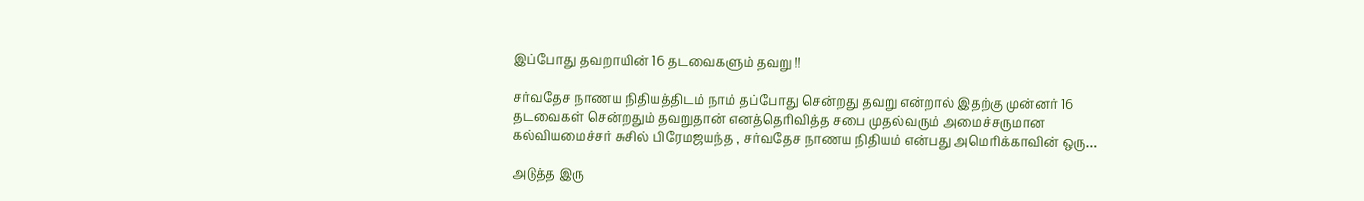இப்போது தவறாயின் 16 தடவைகளும் தவறு !!

சர்வதேச நாணய நிதியத்திடம் நாம் தப்போது சென்றது தவறு என்றால் இதற்கு முன்னர் 16 தடவைகள் சென்றதும் தவறுதான் எனத்தெரிவித்த சபை முதல்வரும் அமைச்சருமான கல்வியமைச்சர் சுசில் பிரேமஜயந்த , சர்வதேச நாணய நிதியம் என்பது அமெரிக்காவின் ஒரு…

அடுத்த இரு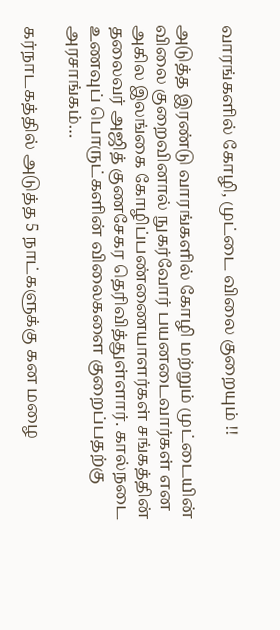வாரங்களில் கோழி, முட்டை விலை குறையும் !!

அடுத்த இரண்டு வாரங்களில் கோழி மற்றும் முட்டையின் விலை குறைவினால் நுகர்வோர் பயனடைவார்கள் என அகில இலங்கை கோழிப்பண்ணையாளர்கள் சங்கத்தின் தலைவர் அஜித் குணசேகர தெரிவித்துள்ளார். கால்நடை உணவுப் பொருட்களின் விலைகளை குறைப்பதற்கு அரசாங்கம்…

கர்நாடகத்தில் அடுத்த 5 நாட்களுக்கு கன மழை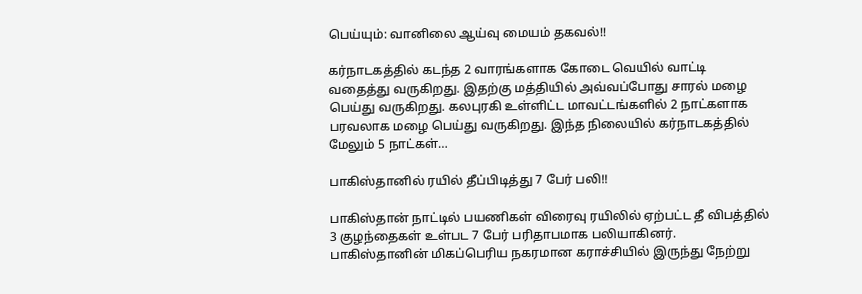பெய்யும்: வானிலை ஆய்வு மையம் தகவல்!!

கர்நாடகத்தில் கடந்த 2 வாரங்களாக கோடை வெயில் வாட்டி வதைத்து வருகிறது. இதற்கு மத்தியில் அவ்வப்போது சாரல் மழை பெய்து வருகிறது. கலபுரகி உள்ளிட்ட மாவட்டங்களில் 2 நாட்களாக பரவலாக மழை பெய்து வருகிறது. இந்த நிலையில் கர்நாடகத்தில் மேலும் 5 நாட்கள்…

பாகிஸ்தானில் ரயில் தீப்பிடித்து 7 பேர் பலி!!

பாகிஸ்தான் நாட்டில் பயணிகள் விரைவு ரயிலில் ஏற்பட்ட தீ விபத்தில் 3 குழந்தைகள் உள்பட 7 பேர் பரிதாபமாக பலியாகினர். பாகிஸ்தானின் மிகப்பெரிய நகரமான கராச்சியில் இருந்து நேற்று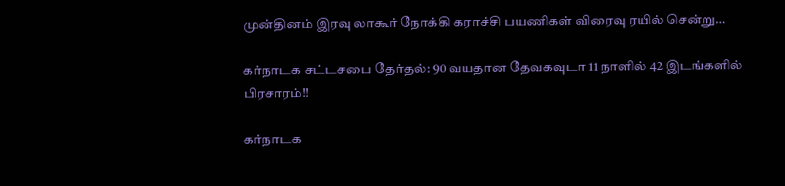முன்தினம் இரவு லாகூர் நோக்கி கராச்சி பயணிகள் விரைவு ரயில் சென்று…

கர்நாடக சட்டசபை தேர்தல்: 90 வயதான தேவகவுடா 11 நாளில் 42 இடங்களில் பிரசாரம்!!

கர்நாடக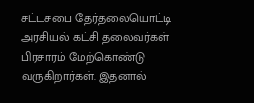சட்டசபை தேர்தலையொட்டி அரசியல் கட்சி தலைவர்கள் பிரசாரம் மேற்கொண்டு வருகிறார்கள். இதனால்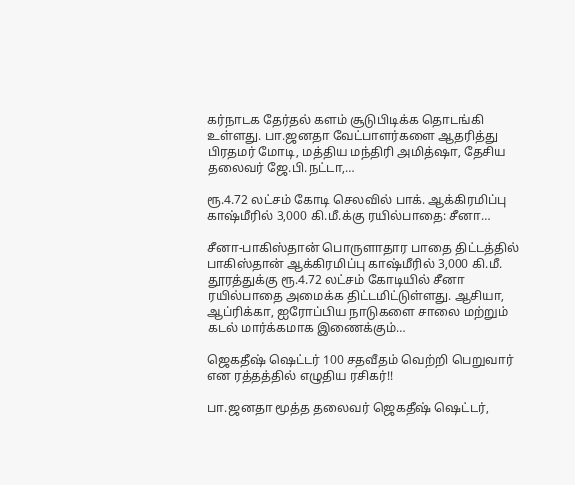கர்நாடக தேர்தல் களம் சூடுபிடிக்க தொடங்கி உள்ளது. பா.ஜனதா வேட்பாளர்களை ஆதரித்து பிரதமர் மோடி, மத்திய மந்திரி அமித்ஷா, தேசிய தலைவர் ஜே.பி.நட்டா,…

ரூ.4.72 லட்சம் கோடி செலவில் பாக். ஆக்கிரமிப்பு காஷ்மீரில் 3,000 கி.மீ.க்கு ரயில்பாதை: சீனா…

சீனா-பாகிஸ்தான் பொருளாதார பாதை திட்டத்தில் பாகிஸ்தான் ஆக்கிரமிப்பு காஷ்மீரில் 3,000 கி.மீ. தூரத்துக்கு ரூ.4.72 லட்சம் கோடியில் சீனா ரயில்பாதை அமைக்க திட்டமிட்டுள்ளது. ஆசியா, ஆப்ரிக்கா, ஐரோப்பிய நாடுகளை சாலை மற்றும் கடல் மார்க்கமாக இணைக்கும்…

ஜெகதீஷ் ஷெட்டர் 100 சதவீதம் வெற்றி பெறுவார் என ரத்தத்தில் எழுதிய ரசிகர்!!

பா.ஜனதா மூத்த தலைவர் ஜெகதீஷ் ஷெட்டர்,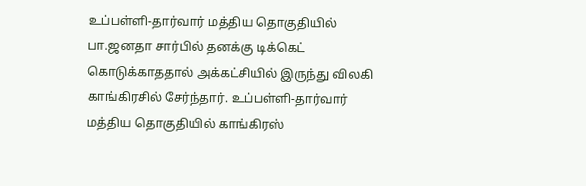உப்பள்ளி-தார்வார் மத்திய தொகுதியில் பா.ஜனதா சார்பில் தனக்கு டிக்கெட் கொடுக்காததால் அக்கட்சியில் இருந்து விலகி காங்கிரசில் சேர்ந்தார். உப்பள்ளி-தார்வார் மத்திய தொகுதியில் காங்கிரஸ்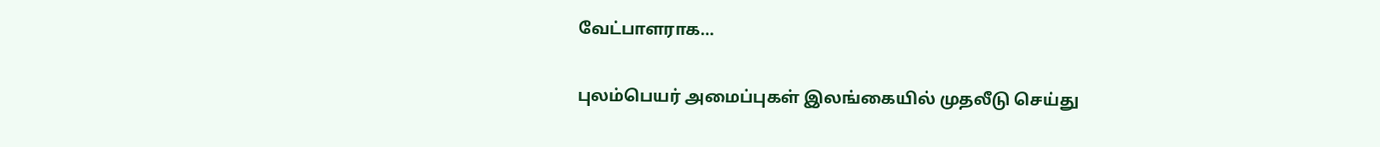வேட்பாளராக…

புலம்பெயர் அமைப்புகள் இலங்கையில் முதலீடு செய்து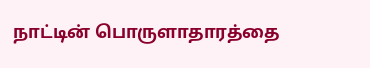நாட்டின் பொருளாதாரத்தை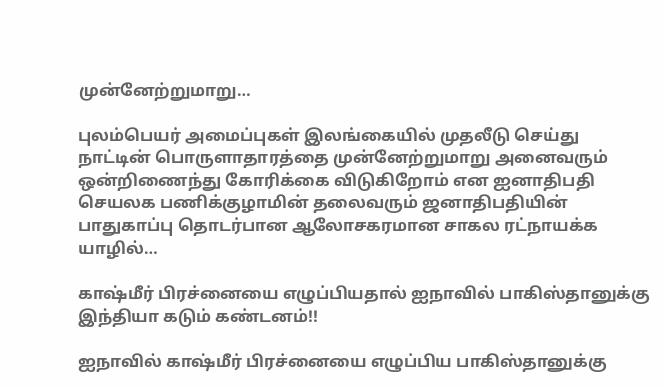முன்னேற்றுமாறு…

புலம்பெயர் அமைப்புகள் இலங்கையில் முதலீடு செய்து நாட்டின் பொருளாதாரத்தை முன்னேற்றுமாறு அனைவரும் ஒன்றிணைந்து கோரிக்கை விடுகிறோம் என ஐனாதிபதி செயலக பணிக்குழாமின் தலைவரும் ஜனாதிபதியின் பாதுகாப்பு தொடர்பான ஆலோசகரமான சாகல ரட்நாயக்க யாழில்…

காஷ்மீர் பிரச்னையை எழுப்பியதால் ஐநாவில் பாகிஸ்தானுக்கு இந்தியா கடும் கண்டனம்!!

ஐநாவில் காஷ்மீர் பிரச்னையை எழுப்பிய பாகிஸ்தானுக்கு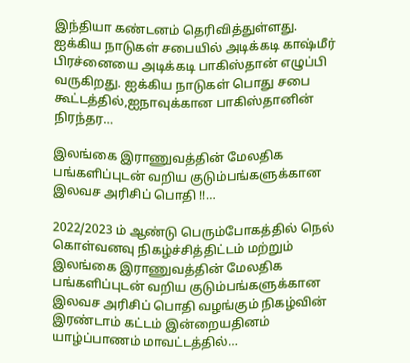இந்தியா கண்டனம் தெரிவித்துள்ளது. ஐக்கிய நாடுகள் சபையில் அடிக்கடி காஷ்மீர் பிரச்னையை அடிக்கடி பாகிஸ்தான் எழுப்பி வருகிறது. ஐக்கிய நாடுகள் பொது சபை கூட்டத்தில்,ஐநாவுக்கான பாகிஸ்தானின் நிரந்தர…

இலங்கை இராணுவத்தின் மேலதிக பங்களிப்புடன் வறிய குடும்பங்களுக்கான இலவச அரிசிப் பொதி !!…

2022/2023 ம் ஆண்டு பெரும்போகத்தில் நெல் கொள்வனவு நிகழ்ச்சித்திட்டம் மற்றும் இலங்கை இராணுவத்தின் மேலதிக பங்களிப்புடன் வறிய குடும்பங்களுக்கான இலவச அரிசிப் பொதி வழங்கும் நிகழ்வின் இரண்டாம் கட்டம் இன்றையதினம் யாழ்ப்பாணம் மாவட்டத்தில்…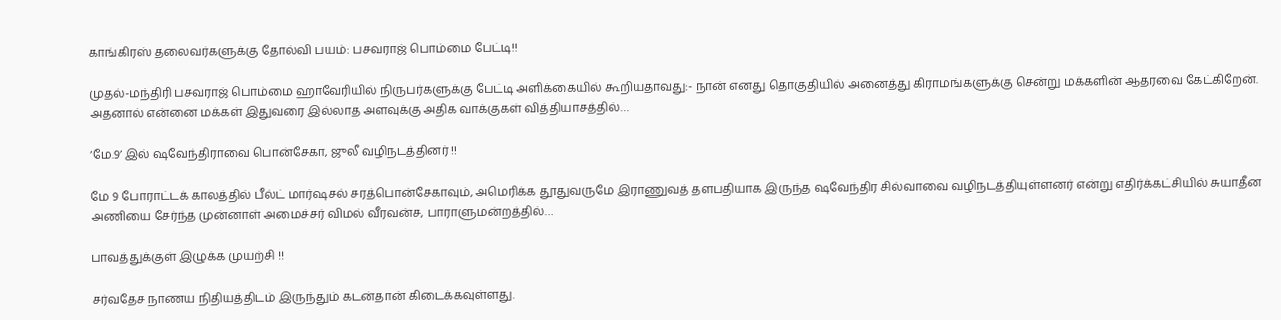காங்கிரஸ் தலைவர்களுக்கு தோல்வி பயம்: பசவராஜ் பொம்மை பேட்டி!!

முதல்-மந்திரி பசவராஜ் பொம்மை ஹாவேரியில் நிருபர்களுக்கு பேட்டி அளிக்கையில் கூறியதாவது:- நான் எனது தொகுதியில் அனைத்து கிராமங்களுக்கு சென்று மக்களின் ஆதரவை கேட்கிறேன். அதனால் என்னை மக்கள் இதுவரை இல்லாத அளவுக்கு அதிக வாக்குகள் வித்தியாசத்தில்…

‘மே.9’ இல் ஷவேந்திராவை பொன்சேகா, ஜுலீ வழிநடத்தினர் !!

மே 9 போராட்டக் காலத்தில் பீல்ட் மார்ஷசல் சரத்பொன்சேகாவும், அமெரிக்க தூதுவருமே இராணுவத் தளபதியாக இருந்த ஷவேந்திர சில்வாவை வழிநடத்தியுள்ளனர் என்று எதிர்க்கட்சியில் சுயாதீன அணியை சேர்ந்த முன்னாள் அமைச்சர் விமல் வீரவன்ச, பாராளுமன்றத்தில்…

பாவத்துக்குள் இழுக்க முயற்சி !!

சர்வதேச நாணய நிதியத்திடம் இருந்தும் கடன்தான் கிடைக்கவுள்ளது.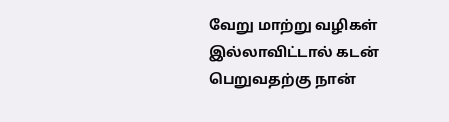வேறு மாற்று வழிகள் இல்லாவிட்டால் கடன் பெறுவதற்கு நான்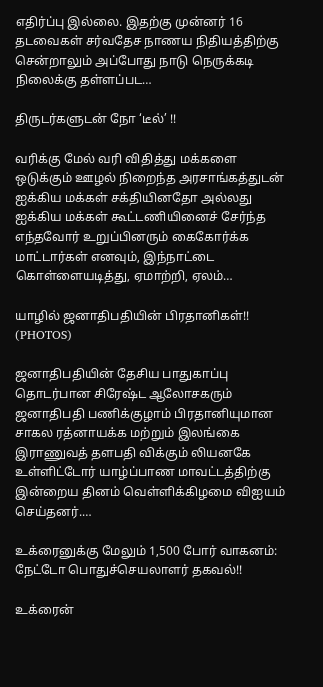எதிர்ப்பு இல்லை. இதற்கு முன்னர் 16 தடவைகள் சர்வதேச நாணய நிதியத்திற்கு சென்றாலும் அப்போது நாடு நெருக்கடி நிலைக்கு தள்ளப்பட…

திருடர்களுடன் நோ ‘டீல்’ !!

வரிக்கு மேல் வரி விதித்து மக்களை ஒடுக்கும் ஊழல் நிறைந்த அரசாங்கத்துடன் ஐக்கிய மக்கள் சக்தியினதோ அல்லது ஐக்கிய மக்கள் கூட்டணியினைச் சேர்ந்த எந்தவோர் உறுப்பினரும் கைகோர்க்க மாட்டார்கள் எனவும், இந்நாட்டை கொள்ளையடித்து, ஏமாற்றி, ஏலம்…

யாழில் ஜனாதிபதியின் பிரதானிகள்!! (PHOTOS)

ஜனாதிபதியின் தேசிய பாதுகாப்பு தொடர்பான சிரேஷ்ட ஆலோசகரும் ஜனாதிபதி பணிக்குழாம் பிரதானியுமான சாகல ரத்னாயக்க மற்றும் இலங்கை இராணுவத் தளபதி விக்கும் லியனகே உள்ளிட்டோர் யாழ்ப்பாண மாவட்டத்திற்கு இன்றைய தினம் வெள்ளிக்கிழமை விஐயம் செய்தனர்.…

உக்ரைனுக்கு மேலும் 1,500 போர் வாகனம்: நேட்டோ பொதுச்செயலாளர் தகவல்!!

உக்ரைன்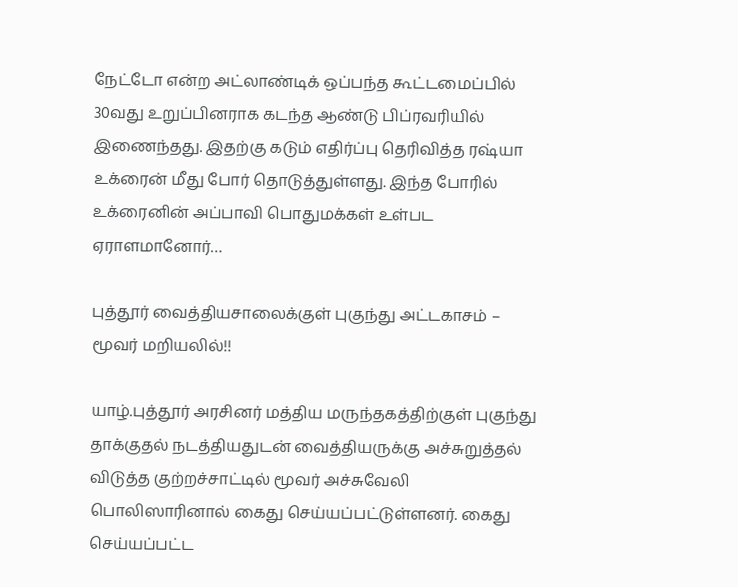நேட்டோ என்ற அட்லாண்டிக் ஒப்பந்த கூட்டமைப்பில் 30வது உறுப்பினராக கடந்த ஆண்டு பிப்ரவரியில் இணைந்தது. இதற்கு கடும் எதிர்ப்பு தெரிவித்த ரஷ்யா உக்ரைன் மீது போர் தொடுத்துள்ளது. இந்த போரில் உக்ரைனின் அப்பாவி பொதுமக்கள் உள்பட ஏராளமானோர்…

புத்தூர் வைத்தியசாலைக்குள் புகுந்து அட்டகாசம் – மூவர் மறியலில்!!

யாழ்.புத்தூர் அரசினர் மத்திய மருந்தகத்திற்குள் புகுந்து தாக்குதல் நடத்தியதுடன் வைத்தியருக்கு அச்சுறுத்தல் விடுத்த குற்றச்சாட்டில் மூவர் அச்சுவேலி பொலிஸாரினால் கைது செய்யப்பட்டுள்ளனர். கைது செய்யப்பட்ட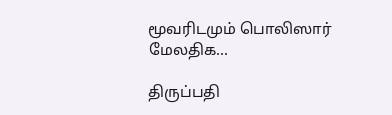மூவரிடமும் பொலிஸார் மேலதிக…

திருப்பதி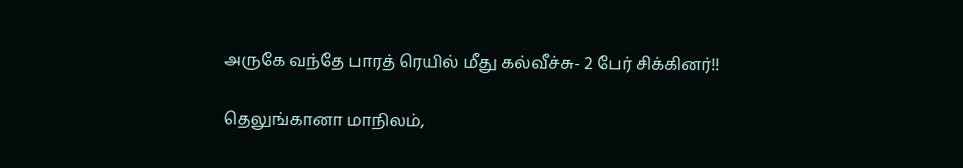அருகே வந்தே பாரத் ரெயில் மீது கல்வீச்சு- 2 பேர் சிக்கினர்!!

தெலுங்கானா மாநிலம்,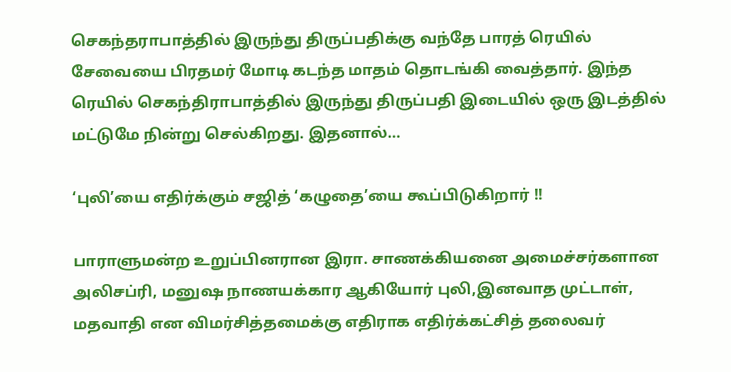செகந்தராபாத்தில் இருந்து திருப்பதிக்கு வந்தே பாரத் ரெயில் சேவையை பிரதமர் மோடி கடந்த மாதம் தொடங்கி வைத்தார். இந்த ரெயில் செகந்திராபாத்தில் இருந்து திருப்பதி இடையில் ஒரு இடத்தில் மட்டுமே நின்று செல்கிறது. இதனால்…

‘புலி’யை எதிர்க்கும் சஜித் ‘கழுதை’யை கூப்பிடுகிறார் !!

பாராளுமன்ற உறுப்பினரான இரா. சாணக்கியனை அமைச்சர்களான அலிசப்ரி, மனுஷ நாணயக்கார ஆகியோர் புலி,இனவாத முட்டாள், மதவாதி என விமர்சித்தமைக்கு எதிராக எதிர்க்கட்சித் தலைவர்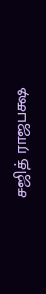சஜித் ராஜபக்ஷ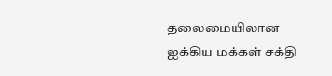தலைமையிலான ஐக்கிய மக்கள் சக்தி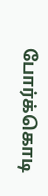போர்க்கொடி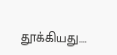தூக்கியது.…